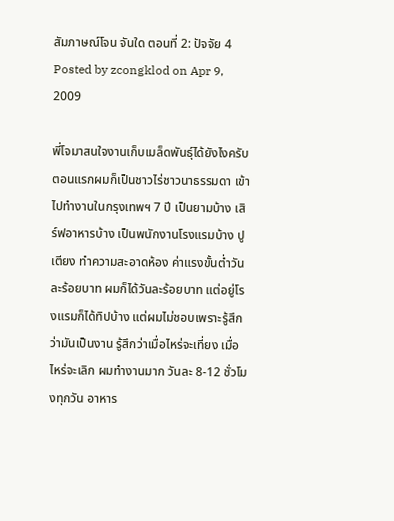สัมภาษณ์โจน จันใด ตอนที่ 2: ปัจจัย 4
Posted by zcongklod on Apr 9, 2009

พี่โจมาสนใจงานเก็บเมล็ดพันธุ์ได้ยังไงครับ
ตอนแรกผมก็เป็นชาวไร่ชาวนาธรรมดา เข้าไปทำงานในกรุงเทพฯ 7 ปี เป็นยามบ้าง เสิร์ฟอาหารบ้าง เป็นพนักงานโรงแรมบ้าง ปูเตียง ทำความสะอาดห้อง ค่าแรงขั้นต่ำวันละร้อยบาท ผมก็ได้วันละร้อยบาท แต่อยู่โรงแรมก็ได้ทิปบ้าง แต่ผมไม่ชอบเพราะรู้สึกว่ามันเป็นงาน รู้สึกว่าเมื่อไหร่จะเที่ยง เมื่อไหร่จะเลิก ผมทำงานมาก วันละ 8-12 ชั่วโมงทุกวัน อาหาร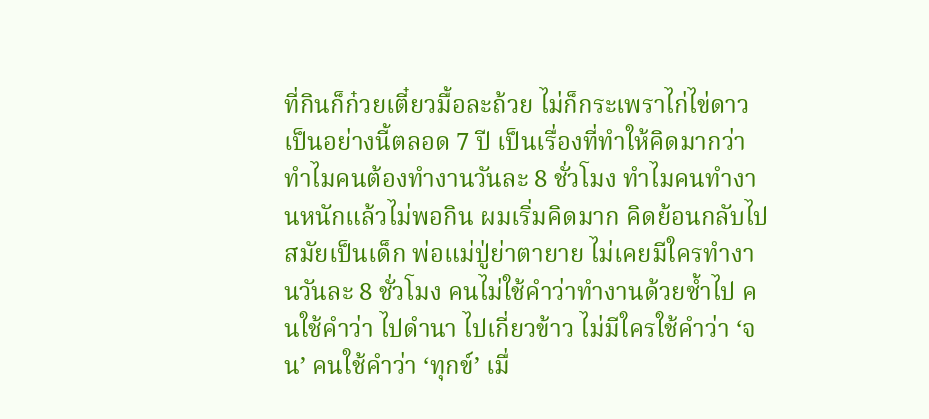ที่กินก็ก๋วยเตี๋ยวมื้อละถ้วย ไม่ก็กระเพราไก่ไข่ดาว เป็นอย่างนี้ตลอด 7 ปี เป็นเรื่องที่ทำให้คิดมากว่า ทำไมคนต้องทำงานวันละ 8 ชั่วโมง ทำไมคนทำงานหนักแล้วไม่พอกิน ผมเริ่มคิดมาก คิดย้อนกลับไปสมัยเป็นเด็ก พ่อแม่ปู่ย่าตายาย ไม่เคยมีใครทำงานวันละ 8 ชั่วโมง คนไม่ใช้คำว่าทำงานด้วยซ้ำไป คนใช้คำว่า ไปดำนา ไปเกี่ยวข้าว ไม่มีใครใช้คำว่า ‘จน’ คนใช้คำว่า ‘ทุกข์’ เมื่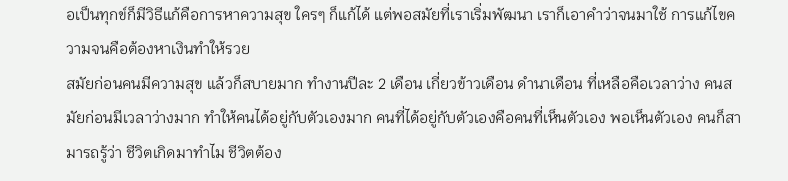อเป็นทุกข์ก็มีวิธีแก้คือการหาความสุข ใครๆ ก็แก้ได้ แต่พอสมัยที่เราเริ่มพัฒนา เราก็เอาคำว่าจนมาใช้ การแก้ไขความจนคือต้องหาเงินทำให้รวย
สมัยก่อนคนมีความสุข แล้วก็สบายมาก ทำงานปีละ 2 เดือน เกี่ยวข้าวเดือน ดำนาเดือน ที่เหลือคือเวลาว่าง คนสมัยก่อนมีเวลาว่างมาก ทำให้คนได้อยู่กับตัวเองมาก คนที่ได้อยู่กับตัวเองคือคนที่เห็นตัวเอง พอเห็นตัวเอง คนก็สามารถรู้ว่า ชีวิตเกิดมาทำไม ชีวิตต้อง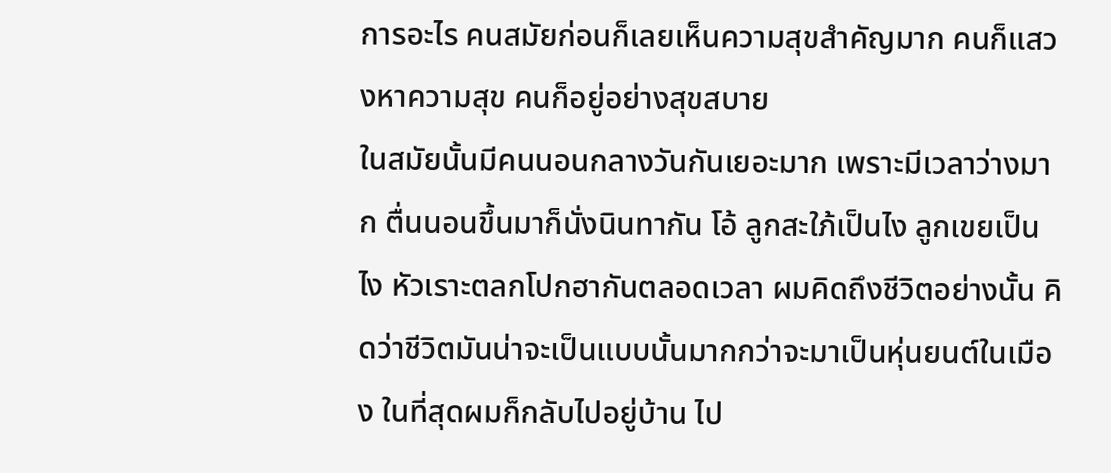การอะไร คนสมัยก่อนก็เลยเห็นความสุขสำคัญมาก คนก็แสวงหาความสุข คนก็อยู่อย่างสุขสบาย
ในสมัยนั้นมีคนนอนกลางวันกันเยอะมาก เพราะมีเวลาว่างมาก ตื่นนอนขึ้นมาก็นั่งนินทากัน โอ้ ลูกสะใภ้เป็นไง ลูกเขยเป็นไง หัวเราะตลกโปกฮากันตลอดเวลา ผมคิดถึงชีวิตอย่างนั้น คิดว่าชีวิตมันน่าจะเป็นแบบนั้นมากกว่าจะมาเป็นหุ่นยนต์ในเมือง ในที่สุดผมก็กลับไปอยู่บ้าน ไป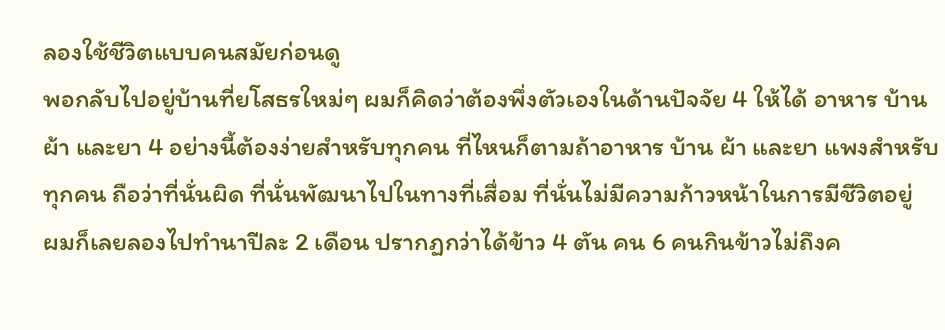ลองใช้ชีวิตแบบคนสมัยก่อนดู
พอกลับไปอยู่บ้านที่ยโสธรใหม่ๆ ผมก็คิดว่าต้องพึ่งตัวเองในด้านปัจจัย 4 ให้ได้ อาหาร บ้าน ผ้า และยา 4 อย่างนี้ต้องง่ายสำหรับทุกคน ที่ไหนก็ตามถ้าอาหาร บ้าน ผ้า และยา แพงสำหรับทุกคน ถือว่าที่นั่นผิด ที่นั่นพัฒนาไปในทางที่เสื่อม ที่นั่นไม่มีความก้าวหน้าในการมีชีวิตอยู่
ผมก็เลยลองไปทำนาปีละ 2 เดือน ปรากฏกว่าได้ข้าว 4 ตัน คน 6 คนกินข้าวไม่ถึงค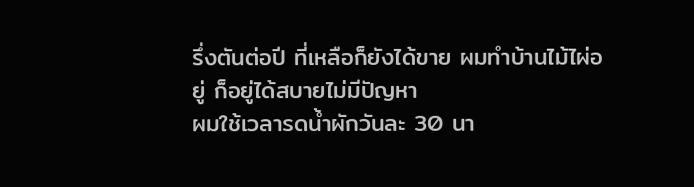รึ่งตันต่อปี ที่เหลือก็ยังได้ขาย ผมทำบ้านไม้ไผ่อยู่ ก็อยู่ได้สบายไม่มีปัญหา
ผมใช้เวลารดน้ำผักวันละ 30 นา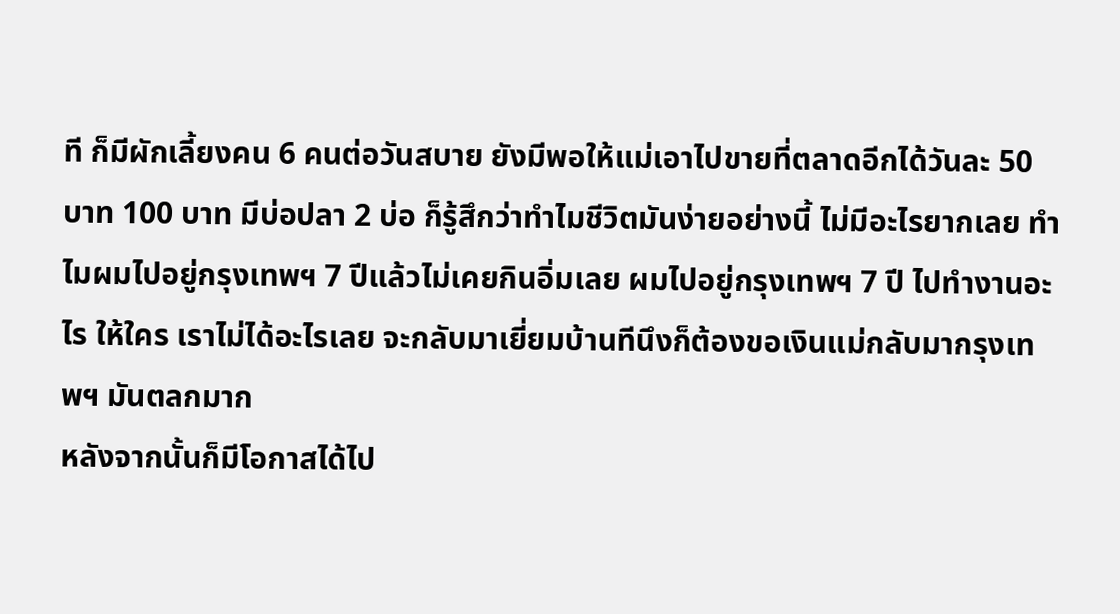ที ก็มีผักเลี้ยงคน 6 คนต่อวันสบาย ยังมีพอให้แม่เอาไปขายที่ตลาดอีกได้วันละ 50 บาท 100 บาท มีบ่อปลา 2 บ่อ ก็รู้สึกว่าทำไมชีวิตมันง่ายอย่างนี้ ไม่มีอะไรยากเลย ทำไมผมไปอยู่กรุงเทพฯ 7 ปีแล้วไม่เคยกินอิ่มเลย ผมไปอยู่กรุงเทพฯ 7 ปี ไปทำงานอะไร ให้ใคร เราไม่ได้อะไรเลย จะกลับมาเยี่ยมบ้านทีนึงก็ต้องขอเงินแม่กลับมากรุงเทพฯ มันตลกมาก
หลังจากนั้นก็มีโอกาสได้ไป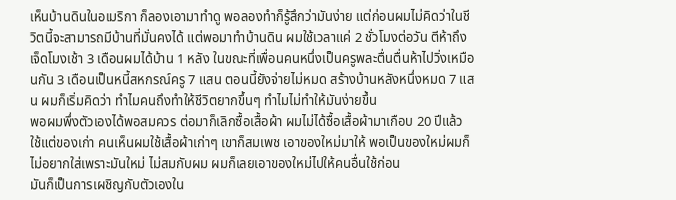เห็นบ้านดินในอเมริกา ก็ลองเอามาทำดู พอลองทำก็รู้สึกว่ามันง่าย แต่ก่อนผมไม่คิดว่าในชีวิตนี้จะสามารถมีบ้านที่มั่นคงได้ แต่พอมาทำบ้านดิน ผมใช้เวลาแค่ 2 ชั่วโมงต่อวัน ตีห้าถึงเจ็ดโมงเช้า 3 เดือนผมได้บ้าน 1 หลัง ในขณะที่เพื่อนคนหนึ่งเป็นครูพละตื่นตื่นห้าไปวิ่งเหมือนกัน 3 เดือนเป็นหนี้สหกรณ์ครู 7 แสน ตอนนี้ยังจ่ายไม่หมด สร้างบ้านหลังหนึ่งหมด 7 แสน ผมก็เริ่มคิดว่า ทำไมคนถึงทำให้ชีวิตยากขึ้นๆ ทำไมไม่ทำให้มันง่ายขึ้น
พอผมพึ่งตัวเองได้พอสมควร ต่อมาก็เลิกซื้อเสื้อผ้า ผมไม่ได้ซื้อเสื้อผ้ามาเกือบ 20 ปีแล้ว ใช้แต่ของเก่า คนเห็นผมใช้เสื้อผ้าเก่าๆ เขาก็สมเพช เอาของใหม่มาให้ พอเป็นของใหม่ผมก็ไม่อยากใส่เพราะมันใหม่ ไม่สมกับผม ผมก็เลยเอาของใหม่ไปให้คนอื่นใช้ก่อน
มันก็เป็นการเผชิญกับตัวเองใน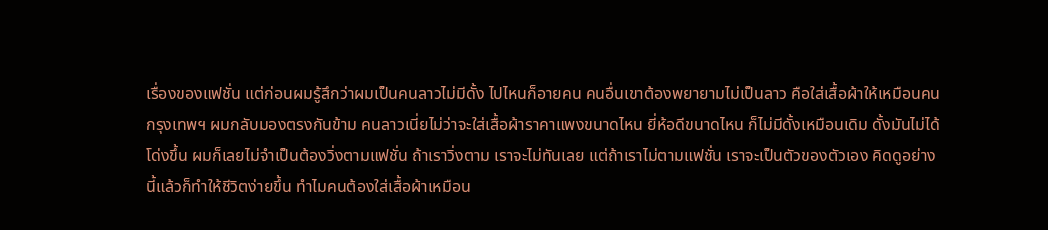เรื่องของแฟชั่น แต่ก่อนผมรู้สึกว่าผมเป็นคนลาวไม่มีดั้ง ไปไหนก็อายคน คนอื่นเขาต้องพยายามไม่เป็นลาว คือใส่เสื้อผ้าให้เหมือนคนกรุงเทพฯ ผมกลับมองตรงกันข้าม คนลาวเนี่ยไม่ว่าจะใส่เสื้อผ้าราคาแพงขนาดไหน ยี่ห้อดีขนาดไหน ก็ไม่มีดั้งเหมือนเดิม ดั้งมันไม่ได้โด่งขึ้น ผมก็เลยไม่จำเป็นต้องวิ่งตามแฟชั่น ถ้าเราวิ่งตาม เราจะไม่ทันเลย แต่ถ้าเราไม่ตามแฟชั่น เราจะเป็นตัวของตัวเอง คิดดูอย่างนี้แล้วก็ทำให้ชีวิตง่ายขึ้น ทำไมคนต้องใส่เสื้อผ้าเหมือน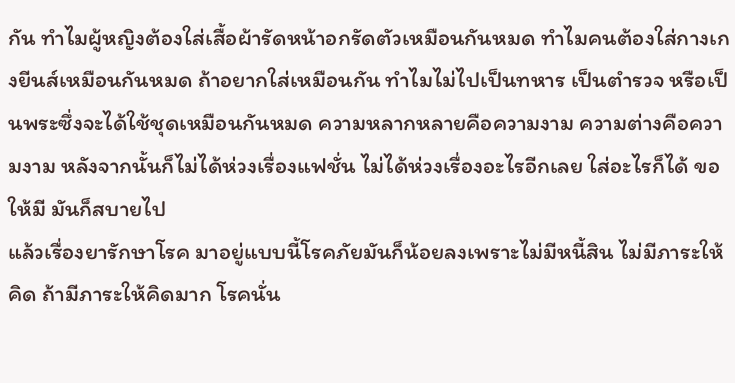กัน ทำไมผู้หญิงต้องใส่เสื้อผ้ารัดหน้าอกรัดตัวเหมือนกันหมด ทำไมคนต้องใส่กางเกงยีนส์เหมือนกันหมด ถ้าอยากใส่เหมือนกัน ทำไมไม่ไปเป็นทหาร เป็นตำรวจ หรือเป็นพระซึ่งจะได้ใช้ชุดเหมือนกันหมด ความหลากหลายคือความงาม ความต่างคือความงาม หลังจากนั้นก็ไม่ได้ห่วงเรื่องแฟชั่น ไม่ได้ห่วงเรื่องอะไรอีกเลย ใส่อะไรก็ได้ ขอให้มี มันก็สบายไป
แล้วเรื่องยารักษาโรค มาอยู่แบบนี้โรคภัยมันก็น้อยลงเพราะไม่มีหนี้สิน ไม่มีภาระให้คิด ถ้ามีภาระให้คิดมาก โรคนั่น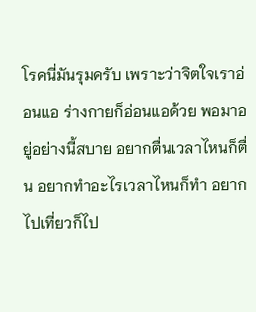โรคนี่มันรุมครับ เพราะว่าจิตใจเราอ่อนแอ ร่างกายก็อ่อนแอด้วย พอมาอยู่อย่างนี้สบาย อยากตื่นเวลาไหนก็ตื่น อยากทำอะไรเวลาไหนก็ทำ อยากไปเที่ยวก็ไป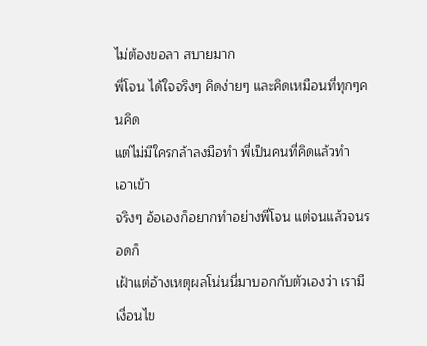ไม่ต้องขอลา สบายมาก
พี่โจน ได้ใจจริงๆ คิดง่ายๆ และคิดเหมือนที่ทุกๆคนคิด
แต่ไม่มีใครกล้าลงมือทำ พี่เป็นคนที่คิดแล้วทำ เอาเข้า
จริงๆ อ้อเองก็อยากทำอย่างพี่โจน แต่จนแล้วจนรอดก็
เฝ้าแต่อ้างเหตุผลโน่นนี่มาบอกกับตัวเองว่า เรามีเงื่อนไข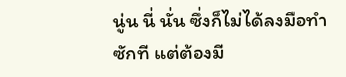นู่น นี่ นั่น ซึ่งก็ไม่ได้ลงมือทำซักที แต่ต้องมี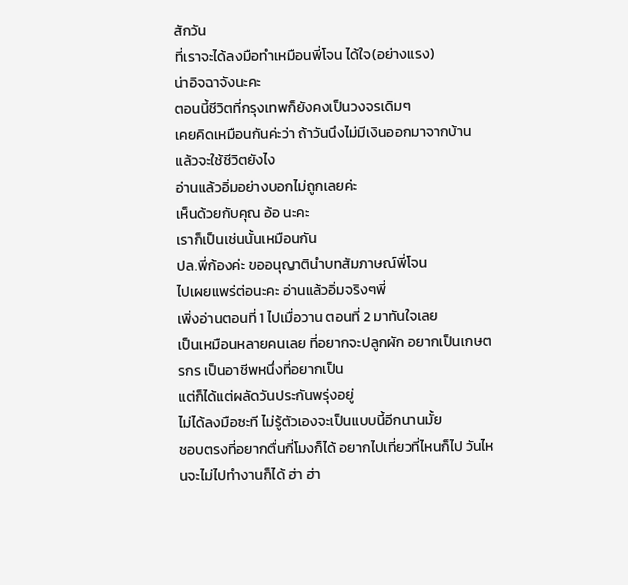สักวัน
ที่เราจะได้ลงมือทำเหมือนพี่โจน ได้ใจ(อย่างแรง)
น่าอิจฉาจังนะคะ
ตอนนี้ชีวิตที่กรุงเทพก็ยังคงเป็นวงจรเดิมๆ
เคยคิดเหมือนกันค่ะว่า ถ้าวันนึงไม่มีเงินออกมาจากบ้าน
แล้วจะใช้ชีวิตยังไง
อ่านแล้วอิ่มอย่างบอกไม่ถูกเลยค่ะ
เห็นด้วยกับคุณ อ้อ นะคะ
เราก็เป็นเช่นนั้นเหมือนกัน
ปล.พี่ก้องค่ะ ขออนุญาตินำบทสัมภาษณ์พี่โจน
ไปเผยแพร่ต่อนะคะ อ่านแล้วอิ่มจริงๆพี่
เพิ่งอ่านตอนที่ 1 ไปเมื่อวาน ตอนที่ 2 มาทันใจเลย
เป็นเหมือนหลายคนเลย ที่อยากจะปลูกผัก อยากเป็นเกษตรกร เป็นอาชีพหนึ่งที่อยากเป็น
แต่ก็ได้แต่ผลัดวันประกันพรุ่งอยู่
ไม่ได้ลงมือซะที ไม่รู้ตัวเองจะเป็นแบบนี้อีกนานมั้ย
ชอบตรงที่อยากตื่นกี่โมงก็ได้ อยากไปเที่ยวที่ไหนก็ไป วันไหนจะไม่ไปทำงานก็ได้ ฮ่า ฮ่า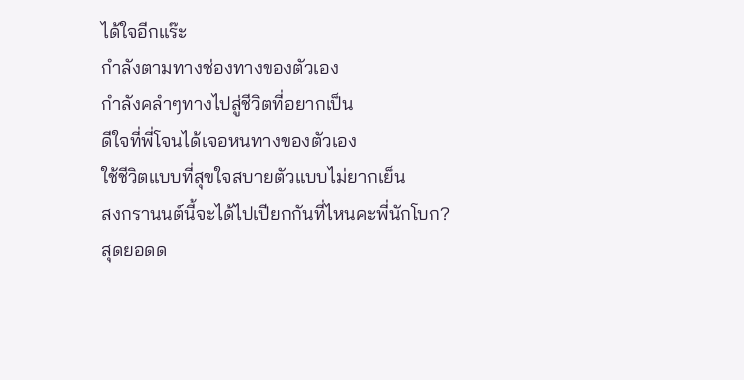ได้ใจอีกแร๊ะ
กำลังตามทางช่องทางของตัวเอง
กำลังคลำๆทางไปสู่ชีวิตที่อยากเป็น
ดีใจที่พี่โจนได้เจอหนทางของตัวเอง
ใช้ชีวิตแบบที่สุขใจสบายตัวแบบไม่ยากเย็น
สงกรานนต์นี้จะได้ไปเปียกกันที่ไหนคะพี่นักโบก?
สุดยอดด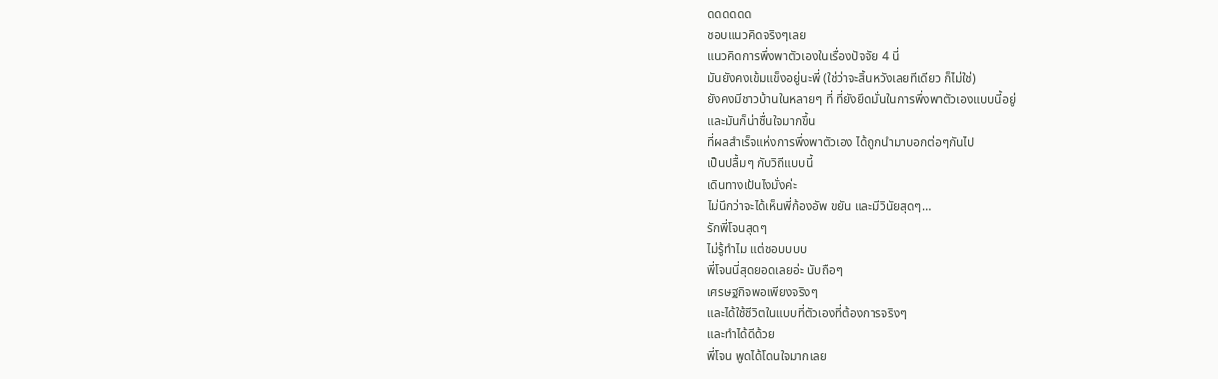ดดดดดด
ชอบแนวคิดจริงๆเลย
แนวคิดการพึ่งพาตัวเองในเรื่องปัจจัย 4 นี่
มันยังคงเข้มแข็งอยู่นะพี่ (ใช่ว่าจะสิ้นหวังเลยทีเดียว ก็ไม่ใช่)
ยังคงมีชาวบ้านในหลายๆ ที่ ที่ยังยึดมั่นในการพึ่งพาตัวเองแบบนี้อยู่
และมันก็น่าชื่นใจมากขึ้น
ที่ผลสำเร็จแห่งการพึ่งพาตัวเอง ได้ถูกนำมาบอกต่อๆกันไป
เป็นปลื้มๆ กับวิถีแบบนี้
เดินทางเป้นไงมั่งค่ะ
ไม่นึกว่าจะได้เห็นพี่ก้องอัพ ขยัน และมีวินัยสุดๆ…
รักพี่โจนสุดๆ
ไม่รู้ทำไม แต่ชอบบบบ
พี่โจนนี่สุดยอดเลยอ่ะ นับถือๆ
เศรษฐกิจพอเพียงจริงๆ
และได้ใช้ชีวิตในแบบที่ตัวเองที่ต้องการจริงๆ
และทำได้ดีด้วย
พี่โจน พูดได้โดนใจมากเลย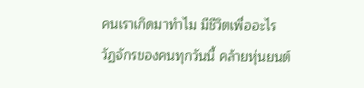คนเราเกิดมาทำไม มีชีวิตเพื่ออะไร
วัฏจักรของคนทุกวันนี้ คล้ายหุ่นยนต์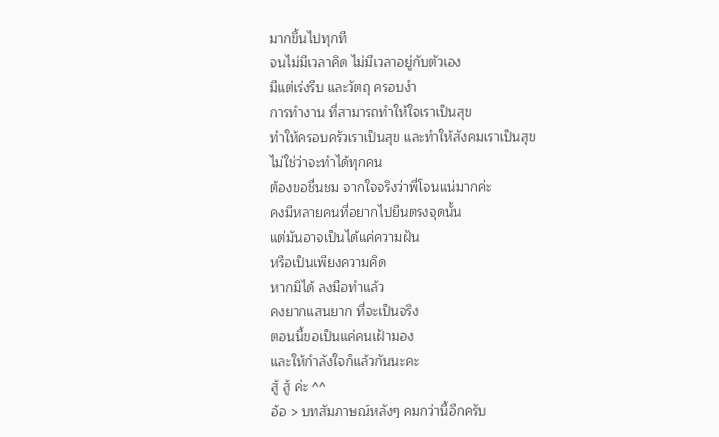มากขึ้นไปทุกที
จนไม่มีเวลาคิด ไม่มีเวลาอยู่กับตัวเอง
มีแต่เร่งรีบ และวัตถุ ครอบงำ
การทำงาน ที่สามารถทำให้ใจเราเป็นสุข
ทำให้ครอบครัวเราเป็นสุข และทำให้สังคมเราเป็นสุข
ไม่ใช่ว่าจะทำได้ทุกคน
ต้องขอชื่นชม จากใจจริงว่าพี่โจนแน่มากค่ะ
คงมีหลายคนที่อยากไปยืนตรงจุดนั้น
แต่มันอาจเป็นได้แค่ความฝัน
หรือเป็นเพียงความคิด
หากมิได้ ลงมือทำแล้ว
คงยากแสนยาก ที่จะเป็นจริง
ตอนนี้ขอเป็นแค่คนเฝ้ามอง
และให้กำลังใจก็แล้วกันนะคะ
สู้ สู้ ค่ะ ^^
อ้อ > บทสัมภาษณ์หลังๆ คมกว่านี้อีกครับ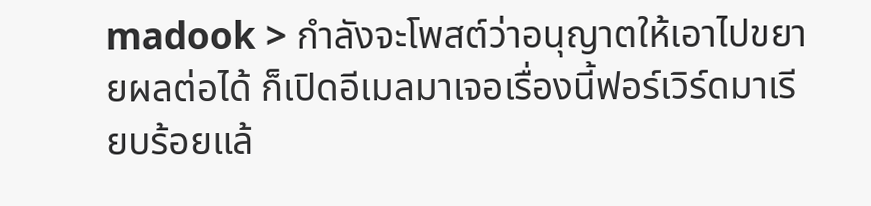madook > กำลังจะโพสต์ว่าอนุญาตให้เอาไปขยายผลต่อได้ ก็เปิดอีเมลมาเจอเรื่องนี้ฟอร์เวิร์ดมาเรียบร้อยแล้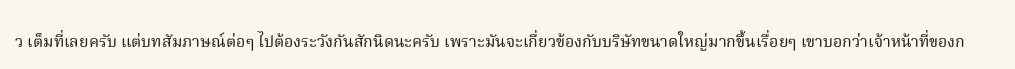ว เต็มที่เลยครับ แต่บทสัมภาษณ์ต่อๆ ไปต้องระวังกันสักนิดนะครับ เพราะมันจะเกี่ยวข้องกับบริษัทขนาดใหญ่มากขึ้นเรื่อยๆ เขาบอกว่าเจ้าหน้าที่ของก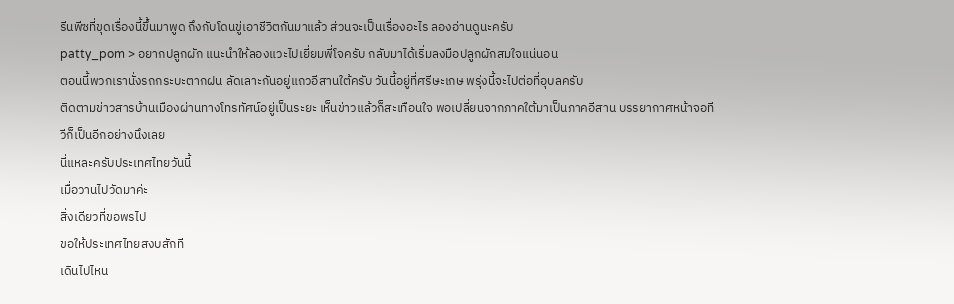รีนพีซที่ขุดเรื่องนี้ขึ้นมาพูด ถึงกับโดนขู่เอาชีวิตกันมาแล้ว ส่วนจะเป็นเรื่องอะไร ลองอ่านดูนะครับ
patty_pom > อยากปลูกผัก แนะนำให้ลองแวะไปเยี่ยมพี่โจครับ กลับมาได้เริ่มลงมือปลูกผักสมใจแน่นอน
ตอนนี้พวกเรานั่งรถกระบะตากฝน ลัดเลาะกันอยู่แถวอีสานใต้ครับ วันนี้อยู่ที่ศรีษะเกษ พรุ่งนี้จะไปต่อที่อุบลครับ
ติดตามข่าวสารบ้านเมืองผ่านทางโทรทัศน์อยู่เป็นระยะ เห็นข่าวแล้วก็สะเทือนใจ พอเปลี่ยนจากภาคใต้มาเป็นภาคอีสาน บรรยากาศหน้าจอทีวีก็เป็นอีกอย่างนึงเลย
นี่แหละครับประเทศไทยวันนี้
เมื่อวานไปวัดมาค่ะ
สิ่งเดียวที่ขอพรไป
ขอให้ประเทศไทยสงบสักที
เดินไปไหน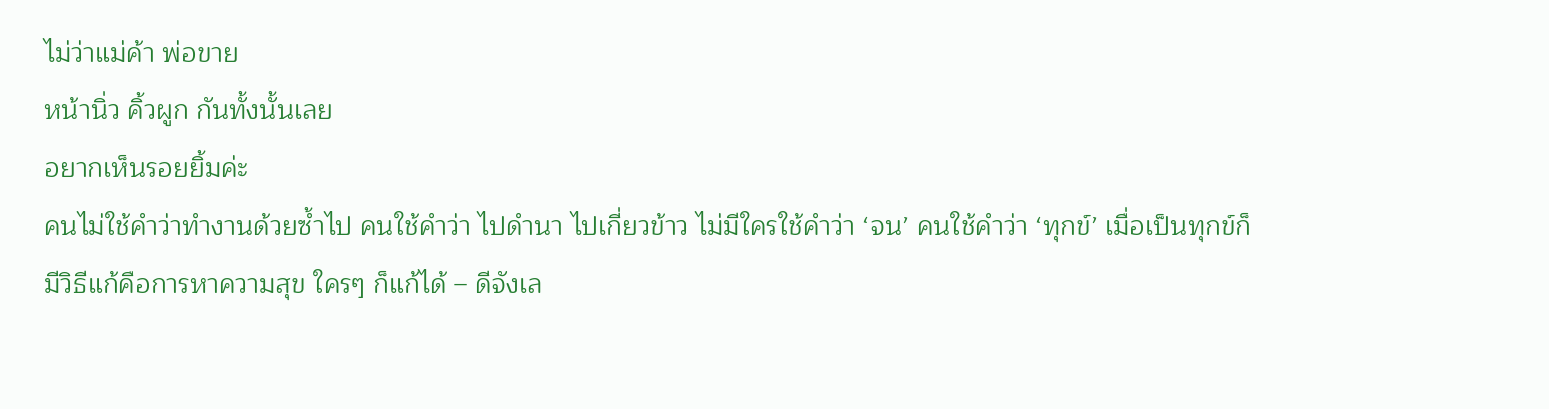ไม่ว่าแม่ค้า พ่อขาย
หน้านิ่ว คิ้วผูก กันทั้งนั้นเลย
อยากเห็นรอยยิ้มค่ะ
คนไม่ใช้คำว่าทำงานด้วยซ้ำไป คนใช้คำว่า ไปดำนา ไปเกี่ยวข้าว ไม่มีใครใช้คำว่า ‘จน’ คนใช้คำว่า ‘ทุกข์’ เมื่อเป็นทุกข์ก็มีวิธีแก้คือการหาความสุข ใครๆ ก็แก้ได้ – ดีจังเล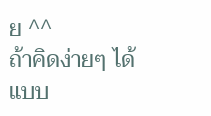ย ^^
ถ้าคิดง่ายๆ ได้แบบ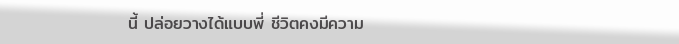นี้ ปล่อยวางได้แบบพี่ ชีวิตคงมีความ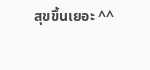สุขขึ้นเยอะ ^^